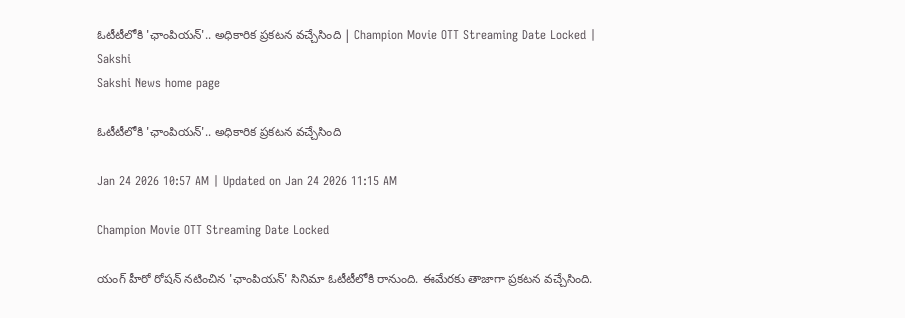ఓటీటీలోకి 'ఛాంపియన్‌'.. అధికారిక ప్రకటన వచ్చేసింది | Champion Movie OTT Streaming Date Locked | Sakshi
Sakshi News home page

ఓటీటీలోకి 'ఛాంపియన్‌'.. అధికారిక ప్రకటన వచ్చేసింది

Jan 24 2026 10:57 AM | Updated on Jan 24 2026 11:15 AM

Champion Movie OTT Streaming Date Locked

యంగ్‌ హీరో రోషన్‌ నటించిన 'ఛాంపియన్‌' సినిమా ఓటీటీలోకి రానుంది. ఈమేరకు తాజాగా ప్రకటన వచ్చేసింది.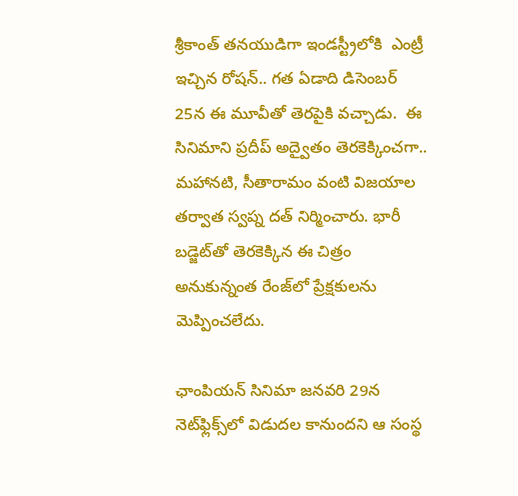శ్రీకాంత్ తనయుడిగా ఇండస్ట్రీలోకి  ఎంట్రీ ఇచ్చిన రోషన్‌.. గత ఏడాది డిసెంబర్‌ 25న ఈ మూవీతో తెరపైకి వచ్చాడు.  ఈ సినిమాని ప్రదీప్‌ అద్వైతం తెరకెక్కించగా.. మహానటి, సీతారామం వంటి విజయాల తర్వాత స్వప్న దత్‌ నిర్మించారు. భారీ బడ్జెట్‌తో తెరకెక్కిన ఈ చిత్రం అనుకున్నంత రేంజ్‌లో ప్రేక్షకులను మెప్పించలేదు.

ఛాంపియన్‌ సినిమా జనవరి 29న నెట్‌ఫ్లిక్స్‌లో విడుదల కానుందని ఆ సంస్థ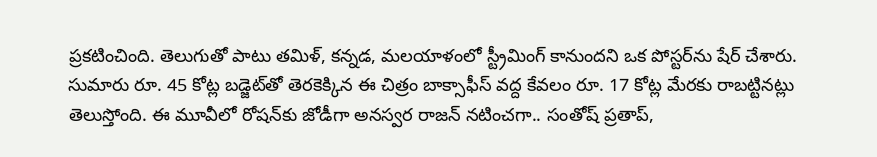ప్రకటించింది. తెలుగుతో పాటు తమిళ్‌, కన్నడ, మలయాళంలో స్ట్రీమింగ్‌ కానుందని ఒక పోస్టర్‌ను షేర్‌ చేశారు.  సుమారు రూ. 45 కోట్ల బడ్జెట్‌తో తెరకెక్కిన ఈ చిత్రం బాక్సాఫీస్‌ వద్ద కేవలం రూ. 17 కోట్ల మేరకు రాబట్టినట్లు తెలుస్తోంది. ఈ మూవీలో రోషన్‌కు జోడీగా అనస్వర రాజన్‌ నటించగా.. సంతోష్‌ ప్రతాప్‌,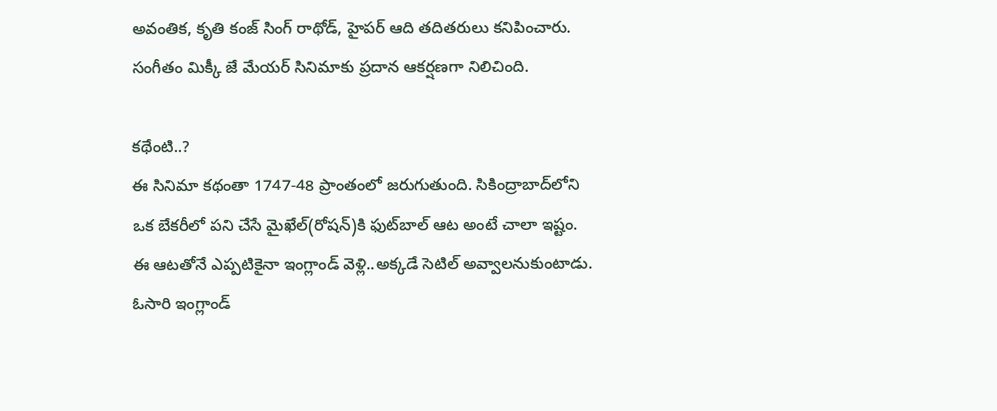అవంతిక, కృతి కంజ్‌ సింగ్‌ రాథోడ్‌, హైపర్‌ ఆది తదితరులు కనిపించారు. సంగీతం మిక్కీ జే మేయర్‌ సినిమాకు ప్రదాన ఆకర్షణగా నిలిచింది.

కథేంటి..?
ఈ సినిమా కథంతా 1747-48 ప్రాంతంలో జరుగుతుంది. సికింద్రాబాద్‌లోని ఒక బేకరీలో పని చేసే మైఖేల్‌(రోషన్‌)కి ఫుట్‌బాల్‌ ఆట అంటే చాలా ఇష్టం. ఈ ఆటతోనే ఎప్పటికైనా ఇంగ్లాండ్‌ వెళ్లి..అక్కడే సెటిల్‌ అవ్వాలనుకుంటాడు. ఓసారి ఇంగ్లాండ్‌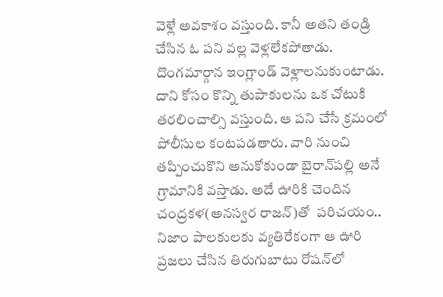వెళ్లే అవకాశం వస్తుంది. కానీ అతని తండ్రి చేసిన ఓ పని వల్ల వెళ్లలేకపోతాడు. దొంగమార్గాన ఇంగ్లాండ్‌ వెళ్లాలనుకుంటాడు. దాని కోసం కొన్ని తుపాకులను ఒక చోటుకి తరలించాల్సి వస్తుంది. ఆ పని చేసే క్రమంలో పోలీసుల కంటపడతారు. వారి నుంచి తప్పించుకొని అనుకోకుండా బైరాన్‌పల్లి అనే గ్రామానికి వస్తాడు. అదే ఊరికి చెందిన చంద్రకళ(అనస్వర రాజన్‌)తో  పరిచయం..  నిజాం పాలకులకు వ్యతిరేకంగా ఆ ఊరి ప్రజలు చేసిన తిరుగుబాటు రోషన్‌లో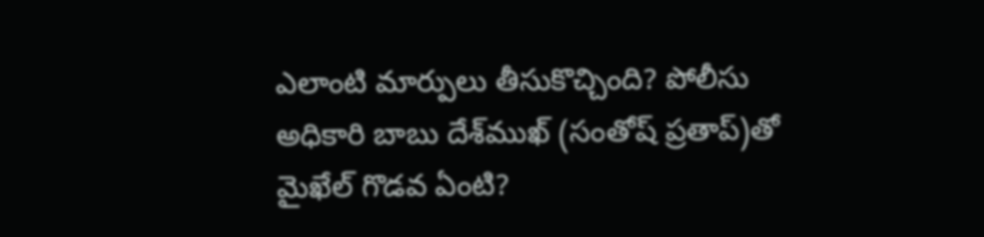ఎలాంటి మార్పులు తీసుకొచ్చింది? పోలీసు అధికారి బాబు దేశ్‌ముఖ్ (సంతోష్ ప్రతాప్)తో మైఖేల్ గొడవ ఏంటి?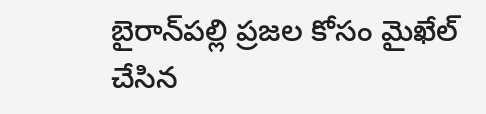బైరాన్‌పల్లి ప్రజల కోసం మైఖేల్‌ చేసిన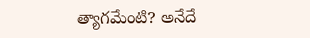త్యాగమేంటి? అనేదే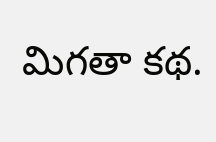మిగతా కథ.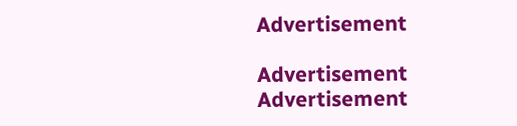Advertisement

Advertisement
Advertisement